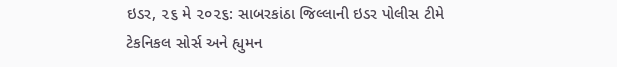ઇડર, ૨૬ મે ૨૦૨૬: સાબરકાંઠા જિલ્લાની ઇડર પોલીસ ટીમે ટેકનિકલ સોર્સ અને હ્યુમન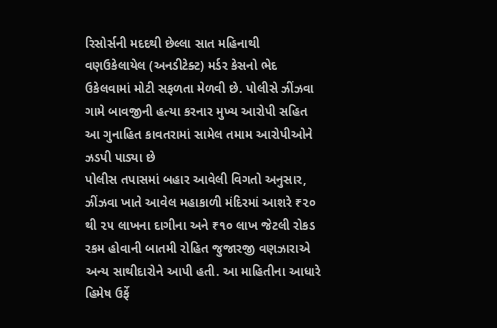રિસોર્સની મદદથી છેલ્લા સાત મહિનાથી વણઉકેલાયેલ (અનડીટેક્ટ) મર્ડર કેસનો ભેદ ઉકેલવામાં મોટી સફળતા મેળવી છે. પોલીસે ઝીંઝવા ગામે બાવજીની હત્યા કરનાર મુખ્ય આરોપી સહિત આ ગુનાહિત કાવતરામાં સામેલ તમામ આરોપીઓને ઝડપી પાડ્યા છે
પોલીસ તપાસમાં બહાર આવેલી વિગતો અનુસાર, ઝીંઝવા ખાતે આવેલ મહાકાળી મંદિરમાં આશરે ₹૨૦ થી ૨૫ લાખના દાગીના અને ₹૧૦ લાખ જેટલી રોકડ રકમ હોવાની બાતમી રોહિત જુજારજી વણઝારાએ અન્ય સાથીદારોને આપી હતી. આ માહિતીના આધારે હિમેષ ઉર્ફે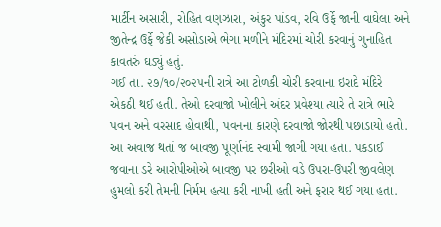માર્ટીન અસારી, રોહિત વણઝારા, અંકુર પાંડવ, રવિ ઉર્ફે જાની વાઘેલા અને જીતેન્દ્ર ઉર્ફે જેકી અસોડાએ ભેગા મળીને મંદિરમાં ચોરી કરવાનું ગુનાહિત કાવતરું ઘડ્યું હતું.
ગઈ તા. ૨૭/૧૦/૨૦૨૫ની રાત્રે આ ટોળકી ચોરી કરવાના ઇરાદે મંદિરે એકઠી થઈ હતી. તેઓ દરવાજો ખોલીને અંદર પ્રવેશ્યા ત્યારે તે રાત્રે ભારે પવન અને વરસાદ હોવાથી, પવનના કારણે દરવાજો જોરથી પછાડાયો હતો. આ અવાજ થતાં જ બાવજી પૂર્ણાનંદ સ્વામી જાગી ગયા હતા. પકડાઈ જવાના ડરે આરોપીઓએ બાવજી પર છરીઓ વડે ઉપરા-ઉપરી જીવલેણ હુમલો કરી તેમની નિર્મમ હત્યા કરી નાખી હતી અને ફરાર થઈ ગયા હતા.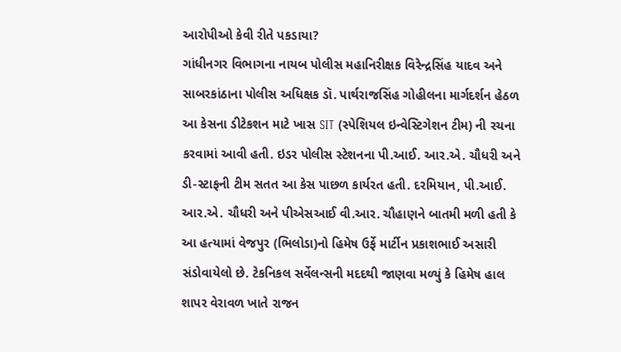આરોપીઓ કેવી રીતે પકડાયા?
ગાંધીનગર વિભાગના નાયબ પોલીસ મહાનિરીક્ષક વિરેન્દ્રસિંહ યાદવ અને સાબરકાંઠાના પોલીસ અધિક્ષક ડૉ. પાર્થરાજસિંહ ગોહીલના માર્ગદર્શન હેઠળ આ કેસના ડીટેકશન માટે ખાસ SIT (સ્પેશિયલ ઇન્વેસ્ટિગેશન ટીમ) ની રચના કરવામાં આવી હતી. ઇડર પોલીસ સ્ટેશનના પી.આઈ. આર.એ. ચૌધરી અને ડી-સ્ટાફની ટીમ સતત આ કેસ પાછળ કાર્યરત હતી. દરમિયાન, પી.આઈ. આર.એ. ચૌધરી અને પીએસઆઈ વી.આર. ચૌહાણને બાતમી મળી હતી કે આ હત્યામાં વેજપુર (ભિલોડા)નો હિમેષ ઉર્ફે માર્ટીન પ્રકાશભાઈ અસારી સંડોવાયેલો છે. ટેકનિકલ સર્વેલન્સની મદદથી જાણવા મળ્યું કે હિમેષ હાલ શાપર વેરાવળ ખાતે રાજન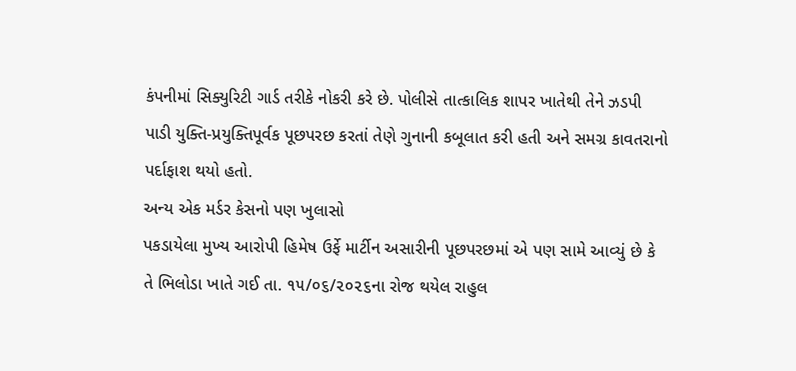કંપનીમાં સિક્યુરિટી ગાર્ડ તરીકે નોકરી કરે છે. પોલીસે તાત્કાલિક શાપર ખાતેથી તેને ઝડપી પાડી યુક્તિ-પ્રયુક્તિપૂર્વક પૂછપરછ કરતાં તેણે ગુનાની કબૂલાત કરી હતી અને સમગ્ર કાવતરાનો પર્દાફાશ થયો હતો.
અન્ય એક મર્ડર કેસનો પણ ખુલાસો
પકડાયેલા મુખ્ય આરોપી હિમેષ ઉર્ફે માર્ટીન અસારીની પૂછપરછમાં એ પણ સામે આવ્યું છે કે તે ભિલોડા ખાતે ગઈ તા. ૧૫/૦૬/૨૦૨૬ના રોજ થયેલ રાહુલ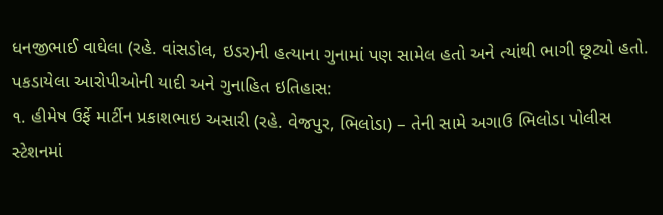ધનજીભાઈ વાઘેલા (રહે. વાંસડોલ, ઇડર)ની હત્યાના ગુનામાં પણ સામેલ હતો અને ત્યાંથી ભાગી છૂટ્યો હતો.
પકડાયેલા આરોપીઓની યાદી અને ગુનાહિત ઇતિહાસ:
૧. હીમેષ ઉર્ફે માર્ટીન પ્રકાશભાઇ અસારી (રહે. વેજપુર, ભિલોડા) – તેની સામે અગાઉ ભિલોડા પોલીસ સ્ટેશનમાં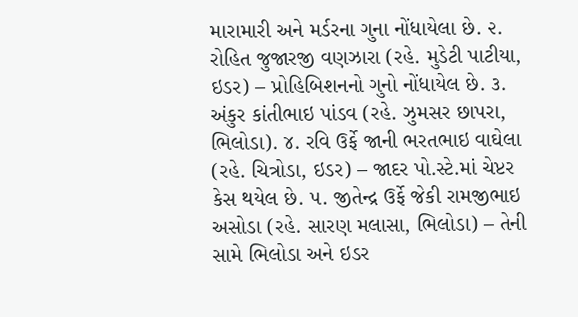મારામારી અને મર્ડરના ગુના નોંધાયેલા છે. ૨. રોહિત જુજારજી વણઝારા (રહે. મુડેટી પાટીયા, ઇડર) – પ્રોહિબિશનનો ગુનો નોંધાયેલ છે. ૩. અંકુર કાંતીભાઇ પાંડવ (રહે. ઝુમસર છાપરા, ભિલોડા). ૪. રવિ ઉર્ફે જાની ભરતભાઇ વાઘેલા (રહે. ચિત્રોડા, ઇડર) – જાદર પો.સ્ટે.માં ચેપ્ટર કેસ થયેલ છે. ૫. જીતેન્દ્ર ઉર્ફે જેકી રામજીભાઇ અસોડા (રહે. સારણ મલાસા, ભિલોડા) – તેની સામે ભિલોડા અને ઇડર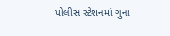પોલીસ સ્ટેશનમાં ગુના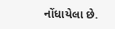નોંધાયેલા છે.